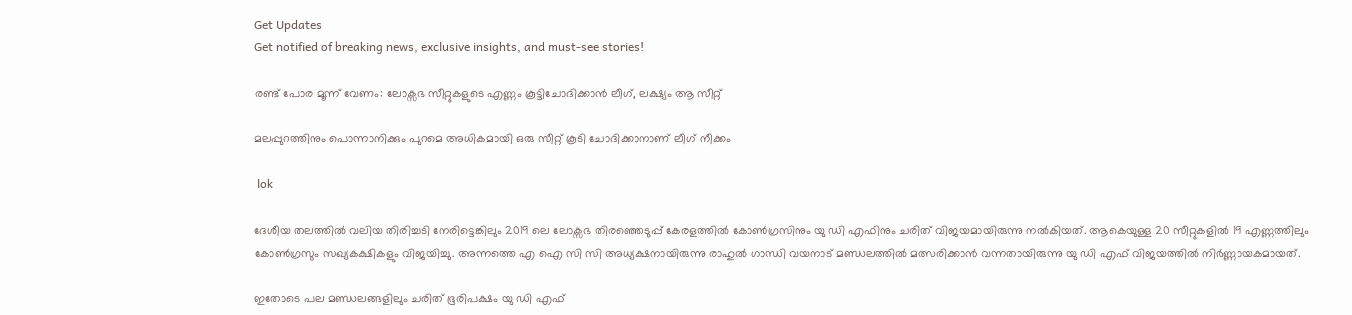Get Updates
Get notified of breaking news, exclusive insights, and must-see stories!

രണ്ട് പോര മൂന്ന് വേണം: ലോക്സഭ സീറ്റുകളുടെ എണ്ണം കൂട്ടിചോദിക്കാന്‍ ലീഗ്, ലക്ഷ്യം ആ സീറ്റ്

മലപ്പുറത്തിനും പൊന്നാനിക്കും പുറമെ അധികമായി ഒരു സീറ്റ് കൂടി ചോദിക്കാനാണ് ലീഗ് നീക്കം

 lok

ദേശീയ തലത്തില്‍ വലിയ തിരിച്ചടി നേരിട്ടെങ്കിലും 2019 ലെ ലോക്സഭ തിരഞ്ഞെടുപ്പ് കേരളത്തില്‍ കോണ്‍ഗ്രസിനും യു ഡി എഫിനും ചരിത് വിജയമായിരുന്നു നല്‍കിയത്. ആകെയുള്ള 20 സീറ്റുകളില്‍ 19 എണ്ണത്തിലും കോണ്‍ഗ്രസും സഖ്യകക്ഷികളും വിജയിച്ചു. അന്നത്തെ എ ഐ സി സി അധ്യക്ഷനായിരുന്നു രാഹുല്‍ ഗാന്ധി വയനാട് മണ്ഡലത്തില്‍ മത്സരിക്കാന്‍ വന്നതായിരുന്നു യു ഡി എഫ് വിജയത്തില്‍ നിർണ്ണായകമായത്.

ഇതോടെ പല മണ്ഡലങ്ങളിലും ചരിത് ഭൂരിപക്ഷം യു ഡി എഫ്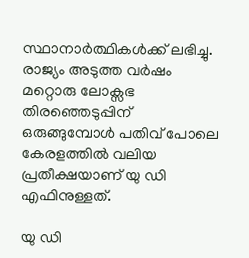സ്ഥാനാർത്ഥികള്‍ക്ക് ലഭിച്ചു. രാജ്യം അടുത്ത വർഷം മറ്റൊരു ലോക്സഭ തിരഞ്ഞെടുപ്പിന് ഒരുങ്ങുമ്പോള്‍ പതിവ് പോലെ കേരളത്തില്‍ വലിയ പ്രതീക്ഷയാണ് യു ഡി എഫിനുള്ളത്.

യു ഡി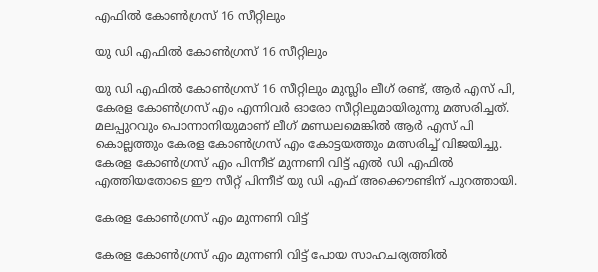എഫില്‍ കോണ്‍ഗ്രസ് 16 സീറ്റിലും

യു ഡി എഫില്‍ കോണ്‍ഗ്രസ് 16 സീറ്റിലും

യു ഡി എഫില്‍ കോണ്‍ഗ്രസ് 16 സീറ്റിലും മുസ്ലിം ലീഗ് രണ്ട്, ആർ എസ് പി, കേരള കോണ്‍ഗ്രസ് എം എന്നിവർ ഓരോ സീറ്റിലുമായിരുന്നു മത്സരിച്ചത്. മലപ്പുറവും പൊന്നാനിയുമാണ് ലീഗ് മണ്ഡലമെങ്കില്‍ ആർ എസ് പി കൊല്ലത്തും കേരള കോണ്‍ഗ്രസ് എം കോട്ടയത്തും മത്സരിച്ച് വിജയിച്ചു. കേരള കോണ്‍ഗ്രസ് എം പിന്നീട് മുന്നണി വിട്ട് എല്‍ ഡി എഫില്‍ എത്തിയതോടെ ഈ സീറ്റ് പിന്നീട് യു ഡി എഫ് അക്കൌണ്ടിന് പുറത്തായി.

കേരള കോണ്‍ഗ്രസ് എം മുന്നണി വിട്ട്

കേരള കോണ്‍ഗ്രസ് എം മുന്നണി വിട്ട് പോയ സാഹചര്യത്തില്‍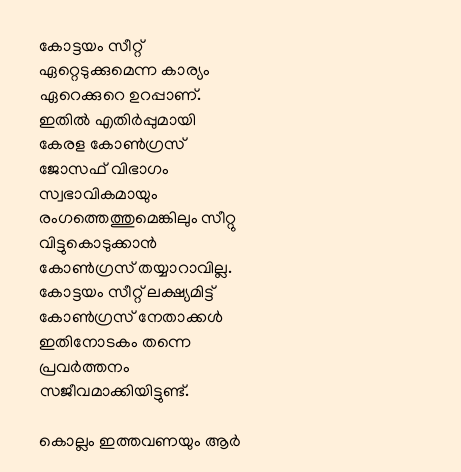കോട്ടയം സീറ്റ് ഏറ്റെടുക്കുമെന്ന കാര്യം ഏറെക്കുറെ ഉറപ്പാണ്. ഇതില്‍ എതിർപ്പുമായി കേരള കോണ്‍ഗ്രസ് ജോസഫ് വിഭാഗം സ്വഭാവികമായും രംഗത്തെത്തുമെങ്കിലും സീറ്റു വിട്ടുകൊടുക്കാന്‍ കോണ്‍ഗ്രസ് തയ്യാറാവില്ല. കോട്ടയം സീറ്റ് ലക്ഷ്യമിട്ട് കോണ്‍ഗ്രസ് നേതാക്കള്‍ ഇതിനോടകം തന്നെ പ്രവർത്തനം സജീവമാക്കിയിട്ടുണ്ട്.

കൊല്ലം ഇത്തവണയും ആർ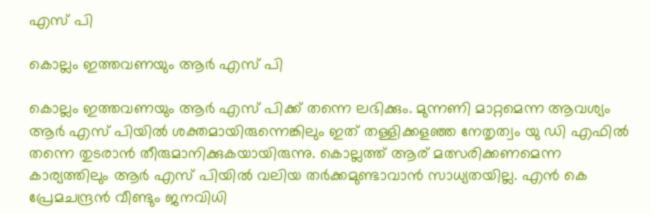എസ് പി

കൊല്ലം ഇത്തവണയും ആർ എസ് പി

കൊല്ലം ഇത്തവണയും ആർ എസ് പിക്ക് തന്നെ ലഭിക്കും. മുന്നണി മാറ്റമെന്ന ആവശ്യം ആർ എസ് പിയില്‍ ശക്തമായിരുന്നെങ്കിലും ഇത് തള്ളിക്കളഞ്ഞ നേതൃത്വം യു ഡി എഫില്‍ തന്നെ തുടരാന്‍ തീരുമാനിക്കുകയായിരുന്നു. കൊല്ലത്ത് ആര് മത്സരിക്കണമെന്ന കാര്യത്തിലും ആർ എസ് പിയില്‍ വലിയ തർക്കമുണ്ടാവാന്‍ സാധ്യതയില്ല. എന്‍ കെ പ്രേമചന്ദ്രന്‍ വീണ്ടും ജനവിധി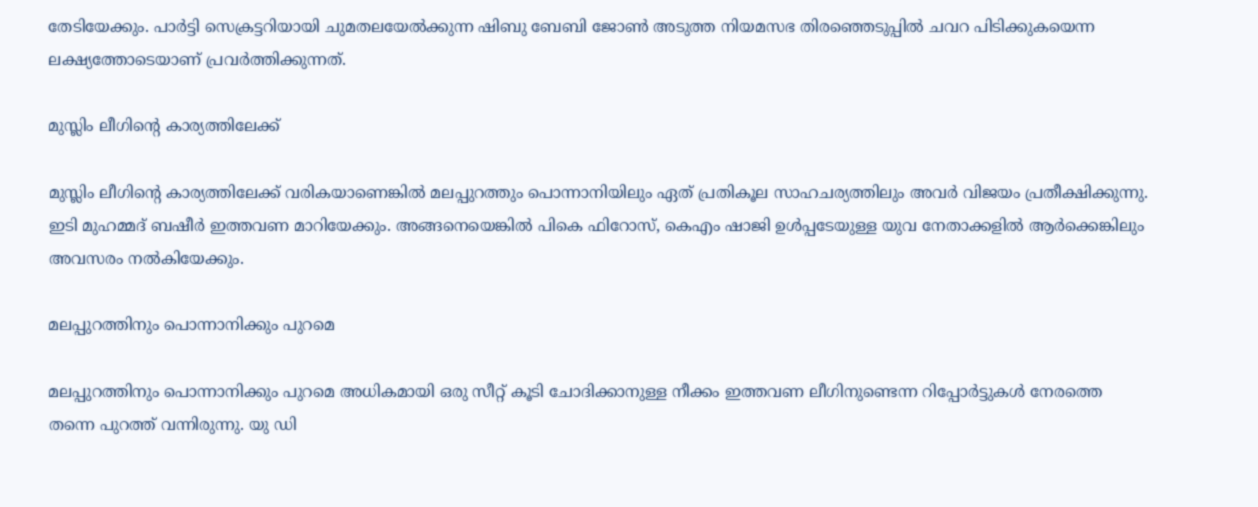തേടിയേക്കും. പാർട്ടി സെക്രട്ടറിയായി ചുമതലയേല്‍ക്കുന്ന ഷിബു ബേബി ജോണ്‍ അടുത്ത നിയമസഭ തിരഞ്ഞെടുപ്പില്‍ ചവറ പിടിക്കുകയെന്ന ലക്ഷ്യത്തോടെയാണ് പ്രവർത്തിക്കുന്നത്.

മുസ്ലിം ലീഗിന്റെ കാര്യത്തിലേക്ക്

മുസ്ലിം ലീഗിന്റെ കാര്യത്തിലേക്ക് വരികയാണെങ്കില്‍ മലപ്പുറത്തും പൊന്നാനിയിലും ഏത് പ്രതികൂല സാഹചര്യത്തിലും അവർ വിജയം പ്രതീക്ഷിക്കുന്നു. ഇടി മുഹമ്മദ് ബഷീർ ഇത്തവണ മാറിയേക്കും. അങ്ങനെയെങ്കില്‍ പികെ ഫിറോസ്, കെഎം ഷാജി ഉള്‍പ്പടേയുള്ള യുവ നേതാക്കളില്‍ ആർക്കെങ്കിലും അവസരം നല്‍കിയേക്കും.

മലപ്പുറത്തിനും പൊന്നാനിക്കും പുറമെ

മലപ്പുറത്തിനും പൊന്നാനിക്കും പുറമെ അധികമായി ഒരു സീറ്റ് കൂടി ചോദിക്കാനുള്ള നീക്കം ഇത്തവണ ലീഗിനുണ്ടെന്ന റിപ്പോർട്ടുകള്‍ നേരത്തെ തന്നെ പുറത്ത് വന്നിരുന്നു. യു ഡി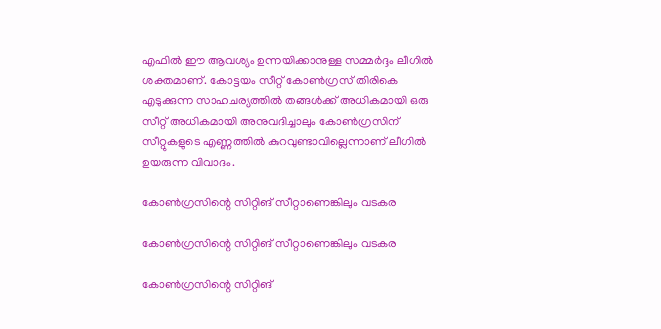എഫില്‍ ഈ ആവശ്യം ഉന്നയിക്കാനുള്ള സമ്മർദ്ദം ലീഗില്‍ ശക്തമാണ്. കോട്ടയം സീറ്റ് കോണ്‍ഗ്രസ് തിരികെ എടുക്കുന്ന സാഹചര്യത്തില്‍ തങ്ങള്‍ക്ക് അധികമായി ഒരു സീറ്റ് അധികമായി അനുവദിച്ചാലും കോണ്‍ഗ്രസിന് സീറ്റുകളുടെ എണ്ണത്തില്‍ കുറവുണ്ടാവില്ലെന്നാണ് ലീഗില്‍ ഉയരുന്ന വിവാദം.

കോണ്‍ഗ്രസിന്റെ സിറ്റിങ് സീറ്റാണെങ്കിലും വടകര

കോണ്‍ഗ്രസിന്റെ സിറ്റിങ് സീറ്റാണെങ്കിലും വടകര

കോണ്‍ഗ്രസിന്റെ സിറ്റിങ്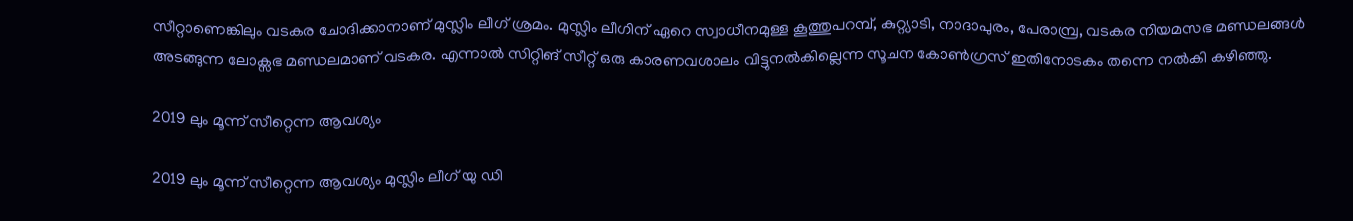സീറ്റാണെങ്കിലും വടകര ചോദിക്കാനാണ് മുസ്ലിം ലീഗ് ശ്രമം. മുസ്ലിം ലീഗിന് ഏറെ സ്വാധീനമുള്ള കൂത്തുപറമ്പ്, കുറ്റ്യാടി, നാദാപുരം, പേരാമ്പ്ര, വടകര നിയമസഭ മണ്ഡലങ്ങള്‍ അടങ്ങുന്ന ലോക്സഭ മണ്ഡലമാണ് വടകര. എന്നാല്‍ സിറ്റിങ് സീറ്റ് ഒരു കാരണവശാലം വിട്ടുനല്‍കില്ലെന്ന സൂചന കോണ്‍ഗ്രസ് ഇതിനോടകം തന്നെ നല്‍കി കഴിഞ്ഞു.

2019 ലും മൂന്ന് സീറ്റെന്ന ആവശ്യം

2019 ലും മൂന്ന് സീറ്റെന്ന ആവശ്യം മുസ്ലിം ലീഗ് യു ഡി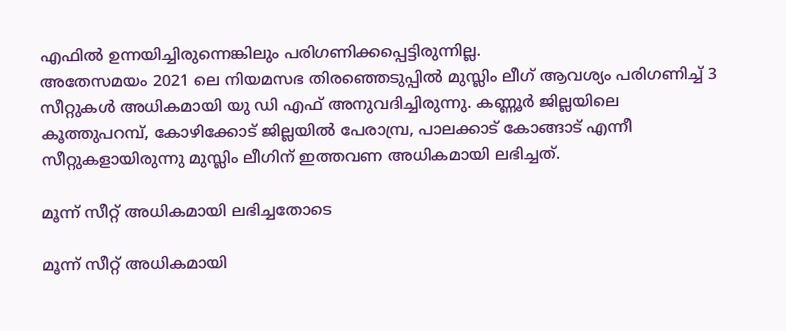എഫില്‍ ഉന്നയിച്ചിരുന്നെങ്കിലും പരിഗണിക്കപ്പെട്ടിരുന്നില്ല.
അതേസമയം 2021 ലെ നിയമസഭ തിരഞ്ഞെടുപ്പില്‍ മുസ്ലിം ലീഗ് ആവശ്യം പരിഗണിച്ച് 3 സീറ്റുകള്‍ അധികമായി യു ഡി എഫ് അനുവദിച്ചിരുന്നു. കണ്ണൂർ ജില്ലയിലെ കൂത്തുപറമ്പ്, കോഴിക്കോട് ജില്ലയില്‍ പേരാമ്പ്ര, പാലക്കാട് കോങ്ങാട് എന്നീ സീറ്റുകളായിരുന്നു മുസ്ലിം ലീഗിന് ഇത്തവണ അധികമായി ലഭിച്ചത്.

മൂന്ന് സീറ്റ് അധികമായി ലഭിച്ചതോടെ

മൂന്ന് സീറ്റ് അധികമായി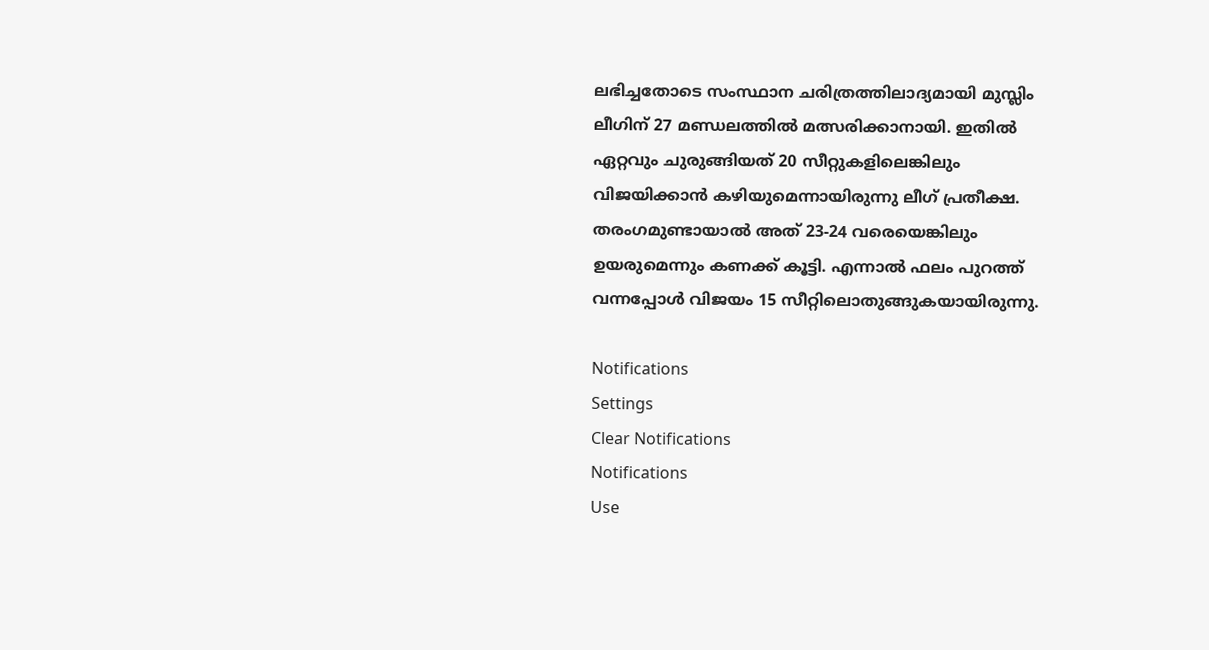ലഭിച്ചതോടെ സംസ്ഥാന ചരിത്രത്തിലാദ്യമായി മുസ്ലിം ലീഗിന് 27 മണ്ഡലത്തില്‍ മത്സരിക്കാനായി. ഇതില്‍ ഏറ്റവും ചുരുങ്ങിയത് 20 സീറ്റുകളിലെങ്കിലും വിജയിക്കാന്‍ കഴിയുമെന്നായിരുന്നു ലീഗ് പ്രതീക്ഷ. തരംഗമുണ്ടായാല്‍ അത് 23-24 വരെയെങ്കിലും ഉയരുമെന്നും കണക്ക് കൂട്ടി. എന്നാല്‍ ഫലം പുറത്ത് വന്നപ്പോള്‍ വിജയം 15 സീറ്റിലൊതുങ്ങുകയായിരുന്നു.

Notifications
Settings
Clear Notifications
Notifications
Use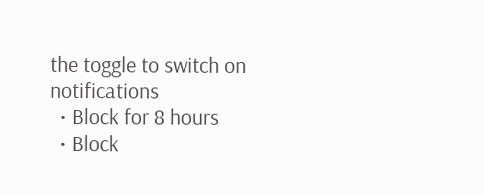the toggle to switch on notifications
  • Block for 8 hours
  • Block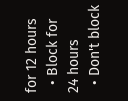for 12 hours
  • Block for 24 hours
  • Don't block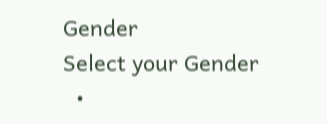Gender
Select your Gender
  •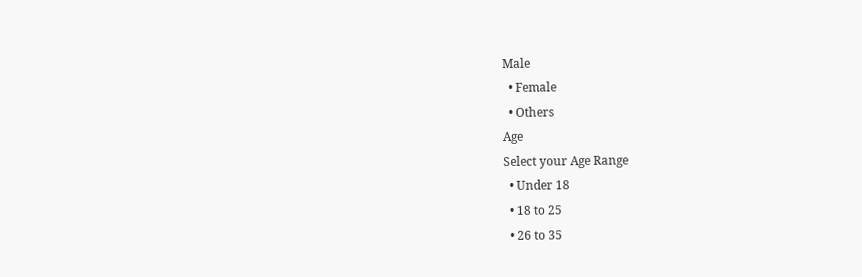Male
  • Female
  • Others
Age
Select your Age Range
  • Under 18
  • 18 to 25
  • 26 to 35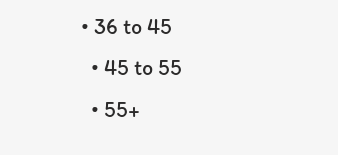• 36 to 45
  • 45 to 55
  • 55+